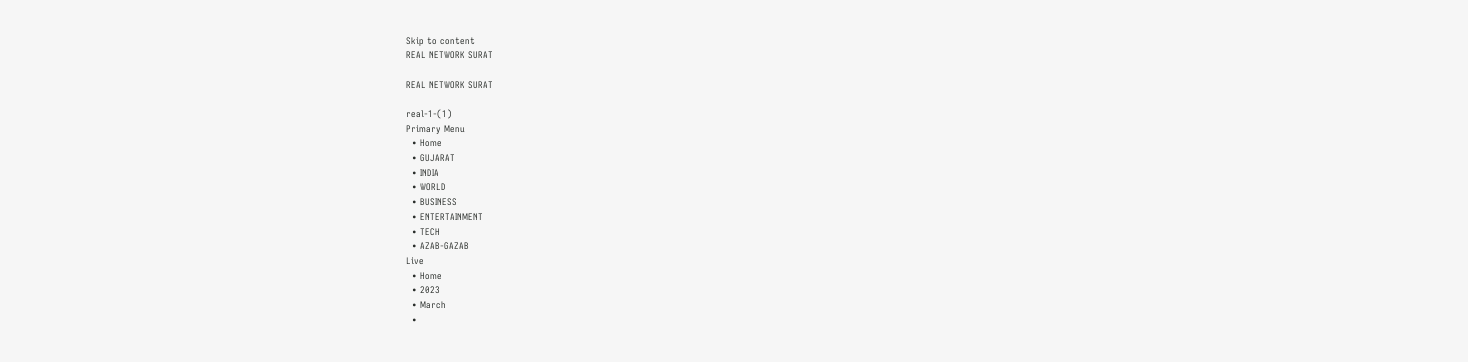Skip to content
REAL NETWORK SURAT

REAL NETWORK SURAT

real-1-(1)
Primary Menu
  • Home
  • GUJARAT
  • INDIA
  • WORLD
  • BUSINESS
  • ENTERTAINMENT
  • TECH
  • AZAB-GAZAB
Live
  • Home
  • 2023
  • March
  •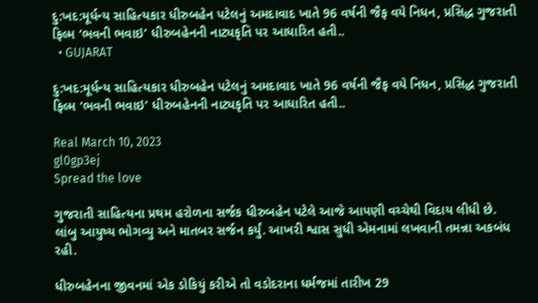દુ:ખદ:મૂર્ધન્ય સાહિત્યકાર ધીરુબહેન પટેલનું અમદાવાદ ખાતે 96 વર્ષની જૈફ વયે નિધન, પ્રસિદ્ધ ગુજરાતી ફિલ્મ ‘ભવની ભવાઇ’ ધીરુબહેનની નાટ્યકૃતિ પર આધારિત હતી..
  • GUJARAT

દુ:ખદ:મૂર્ધન્ય સાહિત્યકાર ધીરુબહેન પટેલનું અમદાવાદ ખાતે 96 વર્ષની જૈફ વયે નિધન, પ્રસિદ્ધ ગુજરાતી ફિલ્મ ‘ભવની ભવાઇ’ ધીરુબહેનની નાટ્યકૃતિ પર આધારિત હતી..

Real March 10, 2023
gl0gp3ej
Spread the love

ગુજરાતી સાહિત્યના પ્રથમ હરોળના સર્જક ધીરુબહેન પટેલે આજે આપણી વચ્ચેથી વિદાય લીધી છે. લાંબુ આયુષ્ય ભોગવ્યુ અને માતબર સર્જન કર્યું. આખરી શ્વાસ સુધી એમનામાં લખવાની તમન્ના અકબંધ રહી.

ધીરુબહેનના જીવનમાં એક ડોકિયું કરીએ તો વડોદરાના ધર્મજમાં તારીખ 29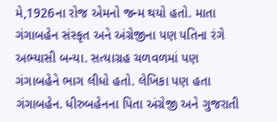મે,1926ના રોજ એમનો જન્મ થયો હતો. માતા ગંગાબહેન સંસ્કૃત અને અંગ્રેજીના પણ પતિના રંગે અભ્યાસી બન્યા. સત્યાગ્રહ ચળવળમાં પણ ગંગાબહેને ભાગ લીધો હતો. લેખિકા પણ હતા ગંગાબહેન. ધીરુબહેનના પિતા અંગ્રેજી અને ગુજરાતી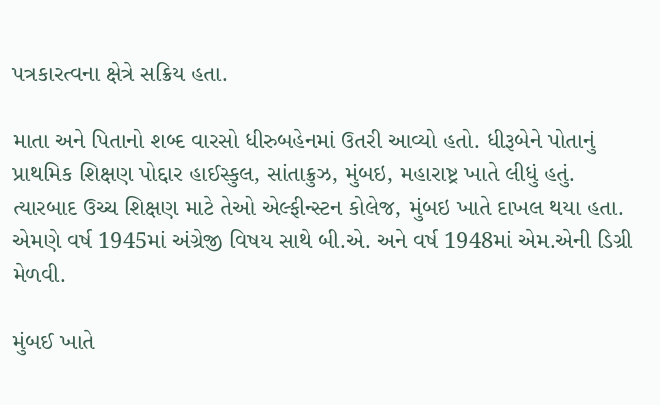પત્રકારત્વના ક્ષેત્રે સક્રિય હતા.

માતા અને પિતાનો શબ્દ વારસો ધીરુબહેનમાં ઉતરી આવ્યો હતો. ધીરૂબેને પોતાનું પ્રાથમિક શિક્ષણ પોદ્દાર હાઈસ્કુલ, સાંતાક્રુઝ, મુંબઇ, મહારાષ્ટ્ર ખાતે લીધું હતું. ત્યારબાદ ઉચ્ચ શિક્ષણ માટે તેઓ એલ્ફીન્સ્ટન કોલેજ, મુંબઇ ખાતે દાખલ થયા હતા. એમણે વર્ષ 1945માં અંગ્રેજી વિષય સાથે બી.એ. અને વર્ષ 1948માં એમ.એની ડિગ્રી મેળવી.

મુંબઈ ખાતે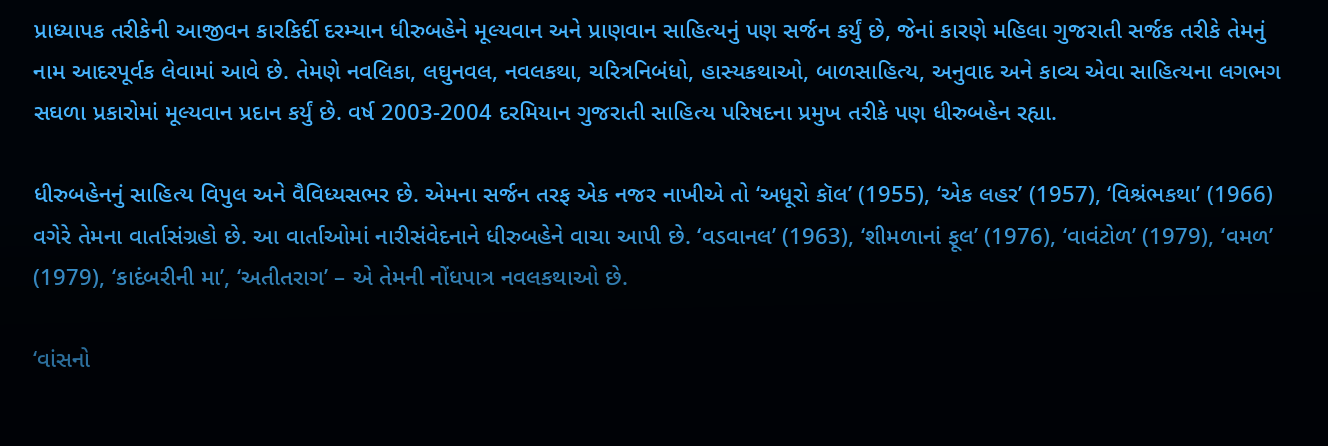પ્રાધ્યાપક તરીકેની આજીવન કારકિર્દી દરમ્યાન ધીરુબહેને મૂલ્યવાન અને પ્રાણવાન સાહિત્યનું પણ સર્જન કર્યું છે, જેનાં કારણે મહિલા ગુજરાતી સર્જક તરીકે તેમનું નામ આદરપૂર્વક લેવામાં આવે છે. તેમણે નવલિકા, લઘુનવલ, નવલકથા, ચરિત્રનિબંધો, હાસ્યકથાઓ, બાળસાહિત્ય, અનુવાદ અને કાવ્ય એવા સાહિત્યના લગભગ સઘળા પ્રકારોમાં મૂલ્યવાન પ્રદાન કર્યું છે. વર્ષ 2003-2004 દરમિયાન ગુજરાતી સાહિત્ય પરિષદના પ્રમુખ તરીકે પણ ધીરુબહેન રહ્યા.

ધીરુબહેનનું સાહિત્ય વિપુલ અને વૈવિધ્યસભર છે. એમના સર્જન તરફ એક નજર નાખીએ તો ‘અધૂરો કૉલ’ (1955), ‘એક લહર’ (1957), ‘વિશ્રંભકથા’ (1966) વગેરે તેમના વાર્તાસંગ્રહો છે. આ વાર્તાઓમાં નારીસંવેદનાને ધીરુબહેને વાચા આપી છે. ‘વડવાનલ’ (1963), ‘શીમળાનાં ફૂલ’ (1976), ‘વાવંટોળ’ (1979), ‘વમળ’ (1979), ‘કાદંબરીની મા’, ‘અતીતરાગ’ – એ તેમની નોંધપાત્ર નવલકથાઓ છે.

‘વાંસનો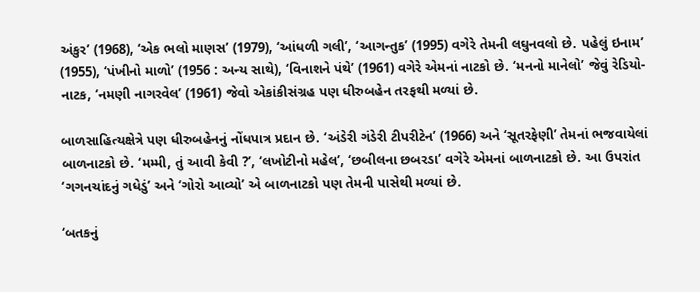અંકુર’ (1968), ‘એક ભલો માણસ’ (1979), ‘આંધળી ગલી’, ‘આગન્તુક’ (1995) વગેરે તેમની લઘુનવલો છે. પહેલું ઇનામ’ (1955), ‘પંખીનો માળો’ (1956 : અન્ય સાથે), ‘વિનાશને પંથે’ (1961) વગેરે એમનાં નાટકો છે. ‘મનનો માનેલો’ જેવું રેડિયો-નાટક, ‘નમણી નાગરવેલ’ (1961) જેવો એકાંકીસંગ્રહ પણ ધીરુબહેન તરફથી મળ્યાં છે.

બાળસાહિત્યક્ષેત્રે પણ ધીરુબહેનનું નોંધપાત્ર પ્રદાન છે. ‘અંડેરી ગંડેરી ટીપરીટેન’ (1966) અને ‘સૂતરફેણી’ તેમનાં ભજવાયેલાં બાળનાટકો છે. ‘મમ્મી, તું આવી કેવી ?’, ‘લખોટીનો મહેલ’, ‘છબીલના છબરડા’ વગેરે એમનાં બાળનાટકો છે. આ ઉપરાંત ‘ગગનચાંદનું ગધેડું’ અને ‘ગોરો આવ્યો’ એ બાળનાટકો પણ તેમની પાસેથી મળ્યાં છે.

‘બતકનું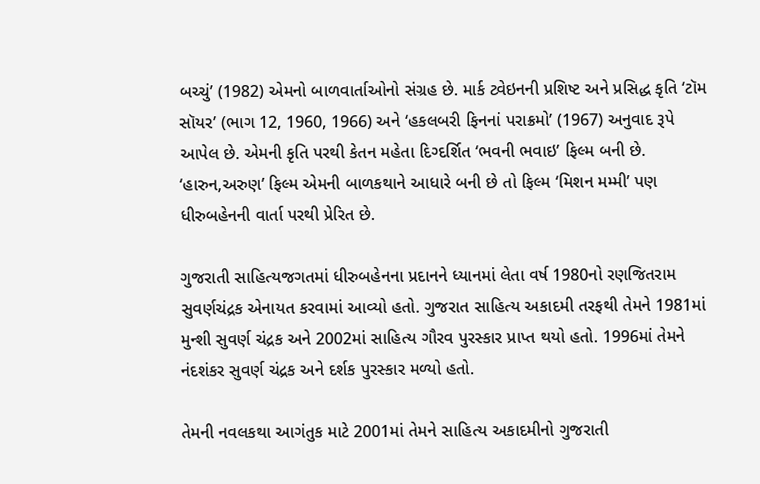બચ્ચું’ (1982) એમનો બાળવાર્તાઓનો સંગ્રહ છે. માર્ક ટ્વેઇનની પ્રશિષ્ટ અને પ્રસિદ્ધ કૃતિ ‘ટૉમ સૉયર’ (ભાગ 12, 1960, 1966) અને ‘હકલબરી ફિનનાં પરાક્રમો’ (1967) અનુવાદ રૂપે આપેલ છે. એમની કૃતિ પરથી કેતન મહેતા દિગ્દર્શિત ‘ભવની ભવાઇ’ ફિલ્મ બની છે. ‘હારુન,અરુણ’ ફિલ્મ એમની બાળકથાને આધારે બની છે તો ફિલ્મ ‘મિશન મમ્મી’ પણ ધીરુબહેનની વાર્તા પરથી પ્રેરિત છે.

ગુજરાતી સાહિત્યજગતમાં ધીરુબહેનના પ્રદાનને ધ્યાનમાં લેતા વર્ષ 1980નો રણજિતરામ સુવર્ણચંદ્રક એનાયત કરવામાં આવ્યો હતો. ગુજરાત સાહિત્ય અકાદમી તરફથી તેમને 1981માં મુન્શી સુવર્ણ ચંદ્રક અને 2002માં સાહિત્ય ગૌરવ પુરસ્કાર પ્રાપ્ત થયો હતો. 1996માં તેમને નંદશંકર સુવર્ણ ચંદ્રક અને દર્શક પુરસ્કાર મળ્યો હતો.

તેમની નવલકથા આગંતુક માટે 2001માં તેમને સાહિત્ય અકાદમીનો ગુજરાતી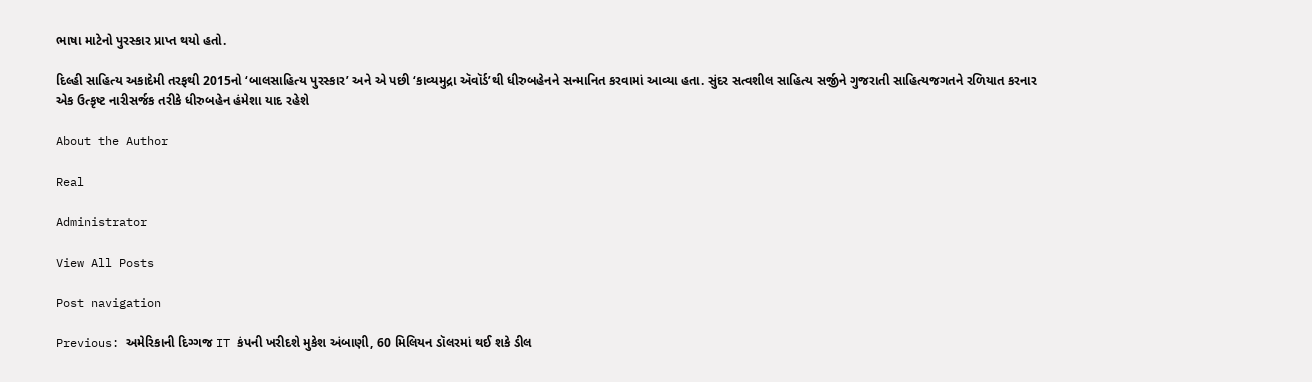ભાષા માટેનો પુરસ્કાર પ્રાપ્ત થયો હતો.

દિલ્હી સાહિત્ય અકાદેમી તરફથી 2015નો ‘બાલસાહિત્ય પુરસ્કાર’ અને એ પછી ‘કાવ્યમુદ્રા ઍવૉર્ડ’થી ધીરુબહેનને સન્માનિત કરવામાં આવ્યા હતા. સુંદર સત્વશીલ સાહિત્ય સર્જીને ગુજરાતી સાહિત્યજગતને રળિયાત કરનાર એક ઉત્કૃષ્ટ નારીસર્જક તરીકે ધીરુબહેન હંમેશા યાદ રહેશે

About the Author

Real

Administrator

View All Posts

Post navigation

Previous: અમેરિકાની દિગ્ગજ IT કંપની ખરીદશે મુકેશ અંબાણી, 60 મિલિયન ડૉલરમાં થઈ શકે ડીલ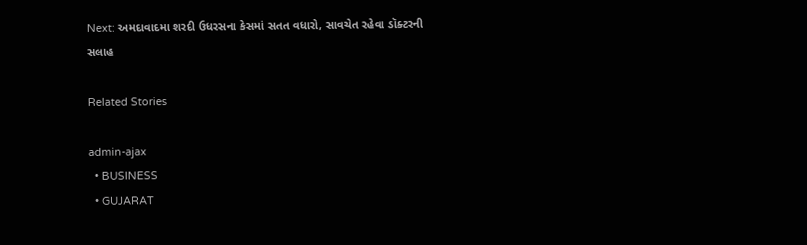Next: અમદાવાદમા શરદી ઉધરસના કેસમાં સતત વધારો, સાવચેત રહેવા ડૉક્ટરની સલાહ

Related Stories

admin-ajax
  • BUSINESS
  • GUJARAT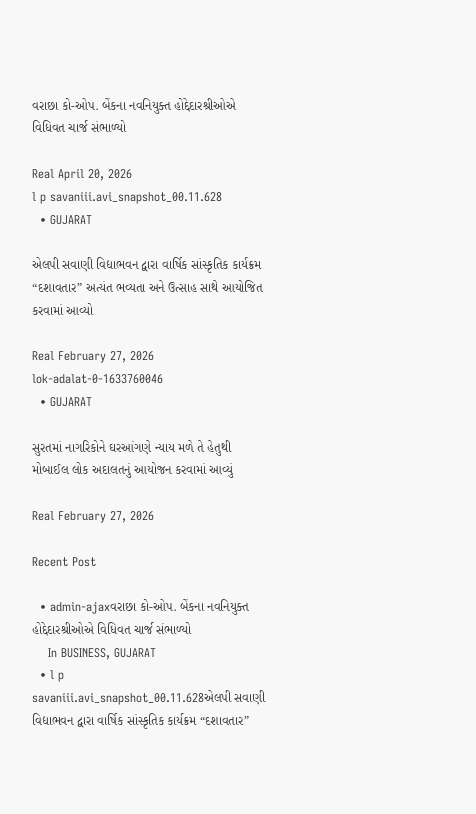વરાછા કો-ઓપ. બેંકના નવનિયુક્ત હોદ્દેદારશ્રીઓએ વિધિવત ચાર્જ સંભાળ્યો

Real April 20, 2026
l p savaniii.avi_snapshot_00.11.628
  • GUJARAT

એલપી સવાણી વિદ્યાભવન દ્વારા વાર્ષિક સાંસ્કૃતિક કાર્યક્રમ “દશાવતાર” અત્યંત ભવ્યતા અને ઉત્સાહ સાથે આયોજિત કરવામાં આવ્યો

Real February 27, 2026
lok-adalat-0-1633760046
  • GUJARAT

સુરતમાં નાગરિકોને ઘરઆંગણે ન્યાય મળે તે હેતુથી મોબાઈલ લોક અદાલતનું આયોજન કરવામાં આવ્યું

Real February 27, 2026

Recent Post

  • admin-ajaxવરાછા કો-ઓપ. બેંકના નવનિયુક્ત હોદ્દેદારશ્રીઓએ વિધિવત ચાર્જ સંભાળ્યો
    In BUSINESS, GUJARAT
  • l p savaniii.avi_snapshot_00.11.628એલપી સવાણી વિદ્યાભવન દ્વારા વાર્ષિક સાંસ્કૃતિક કાર્યક્રમ “દશાવતાર”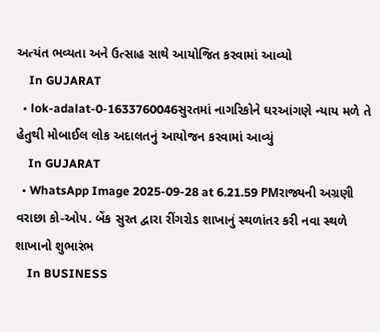અત્યંત ભવ્યતા અને ઉત્સાહ સાથે આયોજિત કરવામાં આવ્યો
    In GUJARAT
  • lok-adalat-0-1633760046સુરતમાં નાગરિકોને ઘરઆંગણે ન્યાય મળે તે હેતુથી મોબાઈલ લોક અદાલતનું આયોજન કરવામાં આવ્યું
    In GUJARAT
  • WhatsApp Image 2025-09-28 at 6.21.59 PMરાજ્યની અગ્રણી વરાછા કો-ઓપ. બેંક સુરત દ્વારા રીંગરોડ શાખાનું સ્થળાંતર કરી નવા સ્થળે શાખાનો શુભારંભ
    In BUSINESS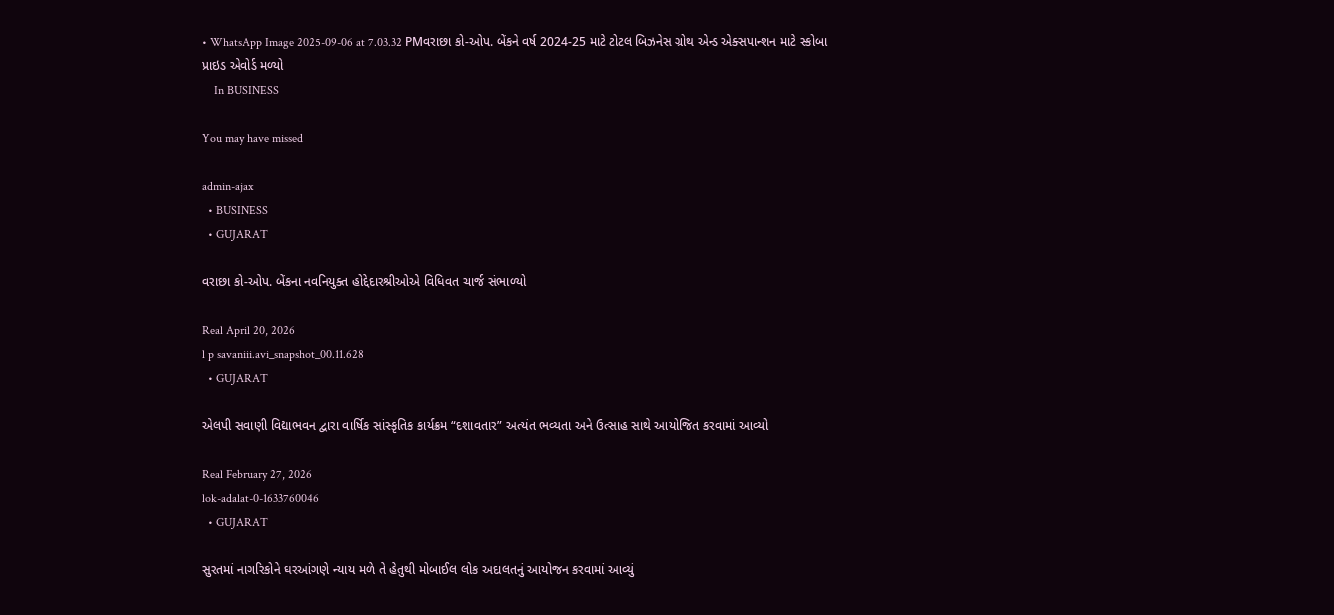• WhatsApp Image 2025-09-06 at 7.03.32 PMવરાછા કો-ઓપ. બેંકને વર્ષ 2024-25 માટે ટોટલ બિઝનેસ ગ્રોથ એન્ડ એક્સપાન્શન માટે સ્કોબા પ્રાઇડ એવોર્ડ મળ્યો
    In BUSINESS

You may have missed

admin-ajax
  • BUSINESS
  • GUJARAT

વરાછા કો-ઓપ. બેંકના નવનિયુક્ત હોદ્દેદારશ્રીઓએ વિધિવત ચાર્જ સંભાળ્યો

Real April 20, 2026
l p savaniii.avi_snapshot_00.11.628
  • GUJARAT

એલપી સવાણી વિદ્યાભવન દ્વારા વાર્ષિક સાંસ્કૃતિક કાર્યક્રમ “દશાવતાર” અત્યંત ભવ્યતા અને ઉત્સાહ સાથે આયોજિત કરવામાં આવ્યો

Real February 27, 2026
lok-adalat-0-1633760046
  • GUJARAT

સુરતમાં નાગરિકોને ઘરઆંગણે ન્યાય મળે તે હેતુથી મોબાઈલ લોક અદાલતનું આયોજન કરવામાં આવ્યું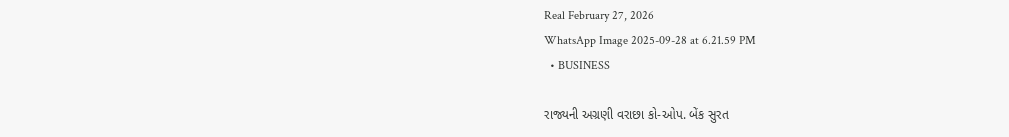Real February 27, 2026
WhatsApp Image 2025-09-28 at 6.21.59 PM
  • BUSINESS

રાજ્યની અગ્રણી વરાછા કો-ઓપ. બેંક સુરત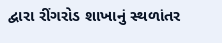દ્વારા રીંગરોડ શાખાનું સ્થળાંતર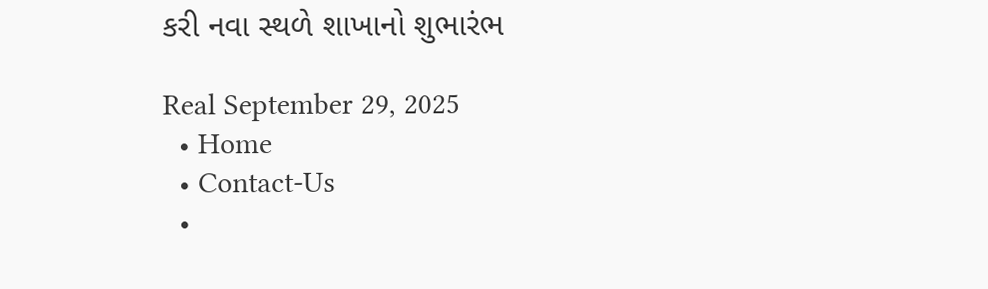કરી નવા સ્થળે શાખાનો શુભારંભ

Real September 29, 2025
  • Home
  • Contact-Us
  •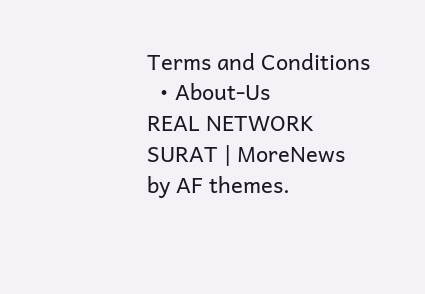Terms and Conditions
  • About-Us
REAL NETWORK SURAT | MoreNews by AF themes.